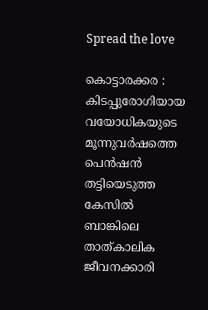Spread the love

കൊട്ടാരക്കര : കിടപ്പുരോഗിയായ വയോധികയുടെ മൂന്നുവർഷത്തെ പെൻഷൻ തട്ടിയെടുത്ത കേസില്‍ ബാങ്കിലെ താത്കാലിക ജീവനക്കാരി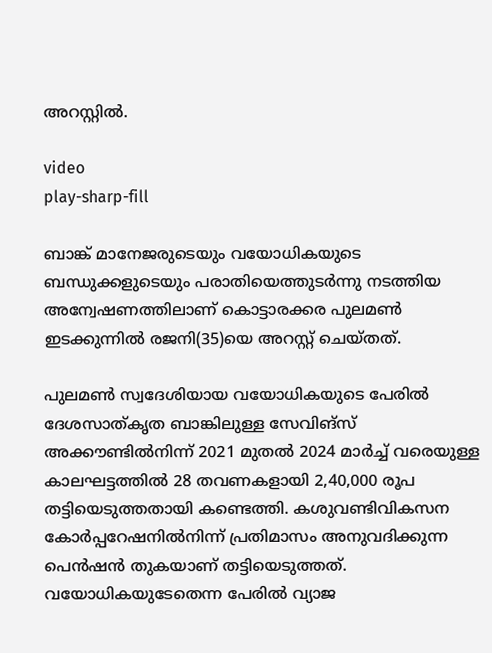അറസ്റ്റില്‍.

video
play-sharp-fill

ബാങ്ക് മാനേജരുടെയും വയോധികയുടെ ബന്ധുക്കളുടെയും പരാതിയെത്തുടർന്നു നടത്തിയ അന്വേഷണത്തിലാണ് കൊട്ടാരക്കര പുലമണ്‍ ഇടക്കുന്നില്‍ രജനി(35)യെ അറസ്റ്റ് ചെയ്തത്.

പുലമണ്‍ സ്വദേശിയായ വയോധികയുടെ പേരില്‍ ദേശസാത്കൃത ബാങ്കിലുള്ള സേവിങ്സ് അക്കൗണ്ടില്‍നിന്ന് 2021 മുതല്‍ 2024 മാർച്ച്‌ വരെയുള്ള കാലഘട്ടത്തില്‍ 28 തവണകളായി 2,40,000 രൂപ തട്ടിയെടുത്തതായി കണ്ടെത്തി. കശുവണ്ടിവികസന കോർപ്പറേഷനില്‍നിന്ന് പ്രതിമാസം അനുവദിക്കുന്ന പെൻഷൻ തുകയാണ് തട്ടിയെടുത്തത്. വയോധികയുടേതെന്ന പേരില്‍ വ്യാജ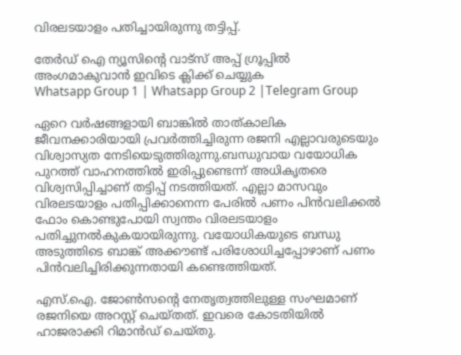വിരലടയാളം പതിച്ചായിരുന്നു തട്ടിപ്പ്.

തേർഡ് ഐ ന്യൂസിന്റെ വാട്സ് അപ്പ് ഗ്രൂപ്പിൽ അംഗമാകുവാൻ ഇവിടെ ക്ലിക്ക് ചെയ്യുക
Whatsapp Group 1 | Whatsapp Group 2 |Telegram Group

ഏറെ വർഷങ്ങളായി ബാങ്കില്‍ താത്കാലിക ജീവനക്കാരിയായി പ്രവർത്തിച്ചിരുന്ന രജനി എല്ലാവരുടെയും വിശ്വാസ്യത നേടിയെടുത്തിരുന്നു.ബന്ധുവായ വയോധിക പുറത്ത് വാഹനത്തില്‍ ഇരിപ്പുണ്ടെന്ന് അധികൃതരെ വിശ്വസിപ്പിച്ചാണ് തട്ടിപ്പ് നടത്തിയത്. എല്ലാ മാസവും വിരലടയാളം പതിപ്പിക്കാനെന്ന പേരില്‍ പണം പിൻവലിക്കല്‍ ഫോം കൊണ്ടുപോയി സ്വന്തം വിരലടയാളം പതിച്ചുനല്‍കുകയായിരുന്നു. വയോധികയുടെ ബന്ധു അടുത്തിടെ ബാങ്ക് അക്കൗണ്ട് പരിശോധിച്ചപ്പോഴാണ് പണം പിൻവലിച്ചിരിക്കുന്നതായി കണ്ടെത്തിയത്.

എസ്.ഐ. ജോണ്‍സന്റെ നേതൃത്വത്തിലുള്ള സംഘമാണ് രജനിയെ അറസ്റ്റ് ചെയ്തത്. ഇവരെ കോടതിയില്‍ ഹാജരാക്കി റിമാൻഡ് ചെയ്തു.